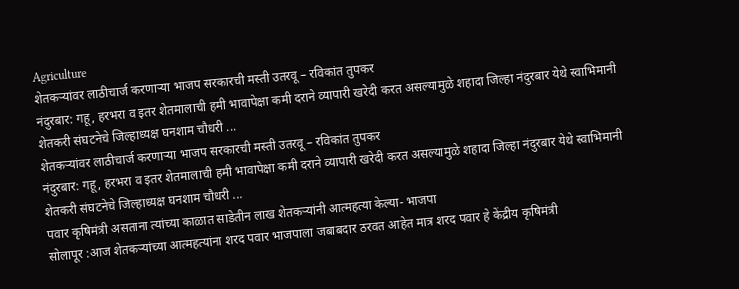Agriculture
शेतकऱ्यांवर लाठीचार्ज करणाऱ्या भाजप सरकारची मस्ती उतरवू – रविकांत तुपकर
नंदुरबार: गहू, हरभरा व इतर शेतमालाची हमी भावापेक्षा कमी दराने व्यापारी खरेदी करत असल्यामुळे शहादा जिल्हा नंदुरबार येथे स्वाभिमानी शेतकरी संघटनेचे जिल्हाध्यक्ष घनशाम चौधरी ...
शेतकऱ्यांवर लाठीचार्ज करणाऱ्या भाजप सरकारची मस्ती उतरवू – रविकांत तुपकर
नंदुरबार: गहू, हरभरा व इतर शेतमालाची हमी भावापेक्षा कमी दराने व्यापारी खरेदी करत असल्यामुळे शहादा जिल्हा नंदुरबार येथे स्वाभिमानी शेतकरी संघटनेचे जिल्हाध्यक्ष घनशाम चौधरी ...
पवार कृषिमंत्री असताना त्यांच्या काळात साडेतीन लाख शेतकऱ्यांनी आत्महत्या केल्या- भाजपा
सोलापूर :आज शेतकऱ्यांच्या आत्महत्यांना शरद पवार भाजपाला जबाबदार ठरवत आहेत मात्र शरद पवार हे केंद्रीय कृषिमंत्री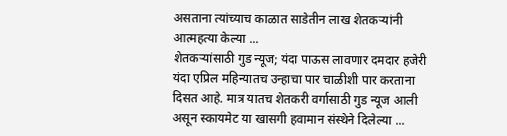असताना त्यांच्याच काळात साडेतीन लाख शेतकऱ्यांनी आत्महत्या केल्या ...
शेतकऱ्यांसाठी गुड न्यूज; यंदा पाऊस लावणार दमदार हजेरी
यंदा एप्रिल महिन्यातच उन्हाचा पार चाळीशी पार करताना दिसत आहे. मात्र यातच शेतकरी वर्गासाठी गुड न्यूज आली असून स्कायमेट या खासगी हवामान संस्थेने दिलेल्या ...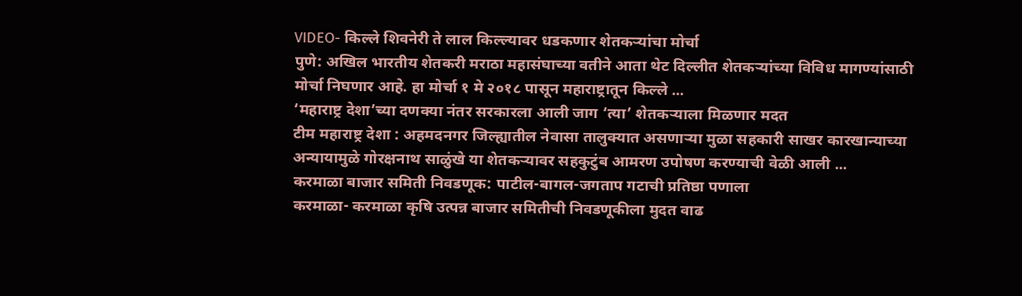VIDEO- किल्ले शिवनेरी ते लाल किल्ल्यावर धडकणार शेतकऱ्यांचा मोर्चा
पुणे: अखिल भारतीय शेतकरी मराठा महासंघाच्या वतीने आता थेट दिल्लीत शेतकऱ्यांच्या विविध मागण्यांसाठी मोर्चा निघणार आहे. हा मोर्चा १ मे २०१८ पासून महाराष्ट्रातून किल्ले ...
‘महाराष्ट्र देशा’च्या दणक्या नंतर सरकारला आली जाग ‘त्या’ शेतकऱ्याला मिळणार मदत
टीम महाराष्ट्र देशा : अहमदनगर जिल्ह्यातील नेवासा तालुक्यात असणाऱ्या मुळा सहकारी साखर कारखान्याच्या अन्यायामुळे गोरक्षनाथ साळुंखे या शेतकऱ्यावर सहकुटुंब आमरण उपोषण करण्याची वेळी आली ...
करमाळा बाजार समिती निवडणूक: पाटील-बागल-जगताप गटाची प्रतिष्ठा पणाला
करमाळा- करमाळा कृषि उत्पन्न बाजार समितीची निवडणूकीला मुदत वाढ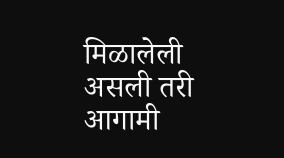मिळालेली असली तरी आगामी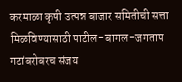करमाळा कृषी उत्पन्न बाजार समितीची सत्ता मिळविण्यासाठी पाटील-बागल-जगताप गटांबरोबरच संजय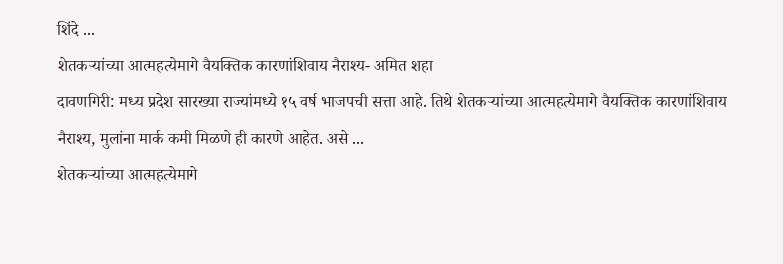शिंदे ...
शेतकऱ्यांच्या आत्महत्येमागे वैयक्तिक कारणांशिवाय नैराश्य- अमित शहा
दावणगिरी: मध्य प्रदेश सारख्या राज्यांमध्ये १५ वर्ष भाजपची सत्ता आहे. तिथे शेतकऱ्यांच्या आत्महत्येमागे वैयक्तिक कारणांशिवाय नैराश्य, मुलांना मार्क कमी मिळणे ही कारणे आहेत. असे ...
शेतकऱ्यांच्या आत्महत्येमागे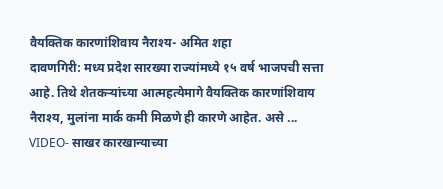वैयक्तिक कारणांशिवाय नैराश्य- अमित शहा
दावणगिरी: मध्य प्रदेश सारख्या राज्यांमध्ये १५ वर्ष भाजपची सत्ता आहे. तिथे शेतकऱ्यांच्या आत्महत्येमागे वैयक्तिक कारणांशिवाय नैराश्य, मुलांना मार्क कमी मिळणे ही कारणे आहेत. असे ...
VIDEO- साखर कारखान्याच्या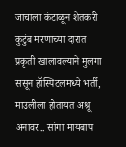जाचाला कंटाळून शेतकरी कुटुंब मरणाच्या दारात
प्रकृती खालावल्याने मुलगा ससून हॉस्पिटलमध्ये भर्ती, माउलीला होतायत अश्रू अनावर.. सांगा मायबाप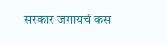सरकार जगायचं कस